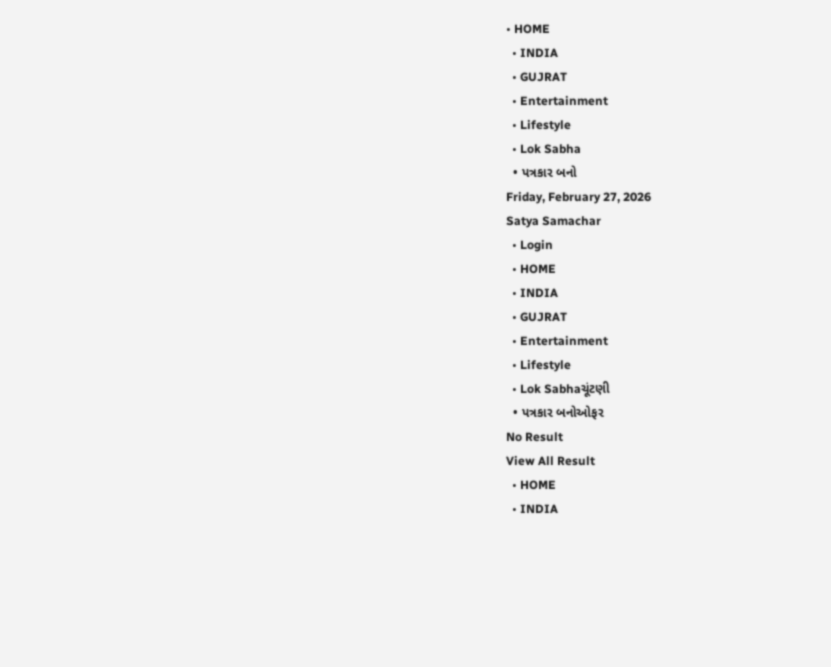• HOME
  • INDIA
  • GUJRAT
  • Entertainment
  • Lifestyle
  • Lok Sabha
  • પત્રકાર બનો
Friday, February 27, 2026
Satya Samachar
  • Login
  • HOME
  • INDIA
  • GUJRAT
  • Entertainment
  • Lifestyle
  • Lok Sabhaચૂંટણી
  • પત્રકાર બનોઓફર
No Result
View All Result
  • HOME
  • INDIA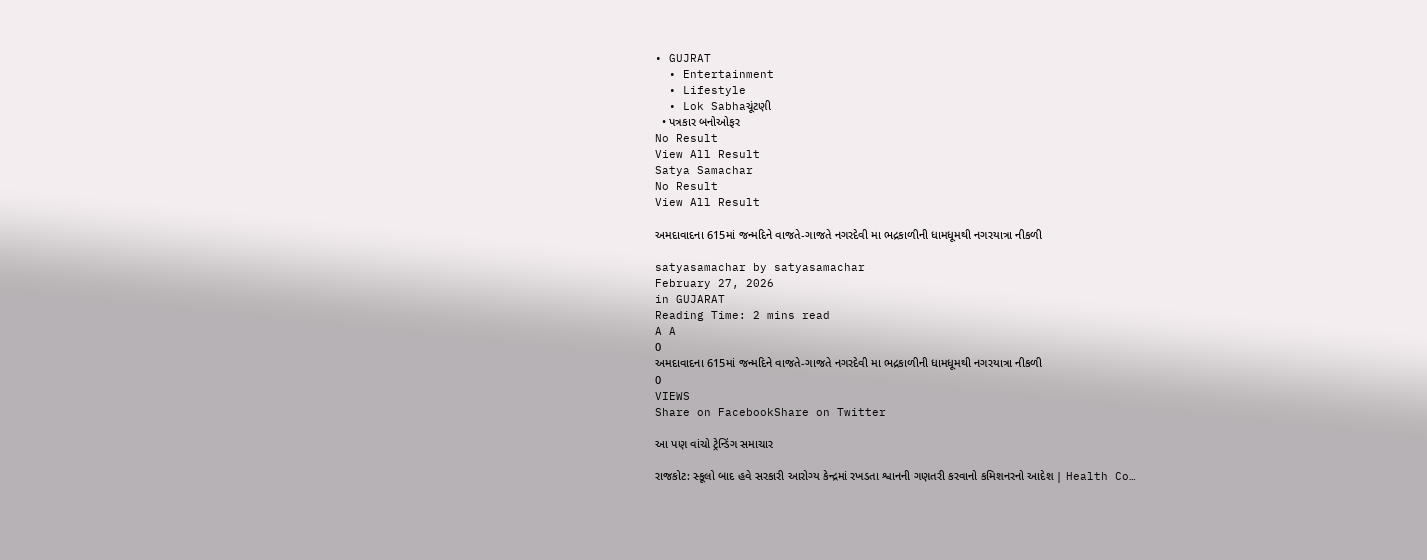• GUJRAT
  • Entertainment
  • Lifestyle
  • Lok Sabhaચૂંટણી
  • પત્રકાર બનોઓફર
No Result
View All Result
Satya Samachar
No Result
View All Result

અમદાવાદના 615માં જન્મદિને વાજતે-ગાજતે નગરદેવી મા ભદ્રકાળીની ધામધૂમથી નગરયાત્રા નીકળી

satyasamachar by satyasamachar
February 27, 2026
in GUJARAT
Reading Time: 2 mins read
A A
0
અમદાવાદના 615માં જન્મદિને વાજતે-ગાજતે નગરદેવી મા ભદ્રકાળીની ધામધૂમથી નગરયાત્રા નીકળી
0
VIEWS
Share on FacebookShare on Twitter

આ પણ વાંચો ટ્રેન્ડિંગ સમાચાર

રાજકોટ: સ્કૂલો બાદ હવે સરકારી આરોગ્ય કેન્દ્રમાં રખડતા શ્વાનની ગણતરી કરવાનો કમિશનરનો આદેશ | Health Co…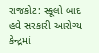રાજકોટ: સ્કૂલો બાદ હવે સરકારી આરોગ્ય કેન્દ્રમાં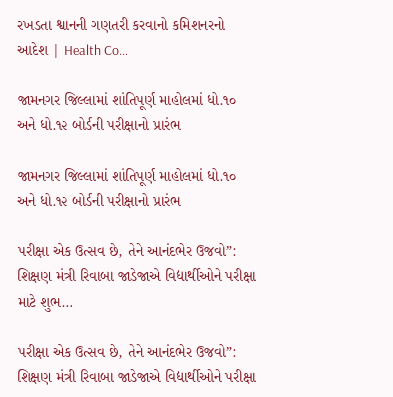રખડતા શ્વાનની ગણતરી કરવાનો કમિશનરનો આદેશ | Health Co…

જામનગર જિલ્લામાં શાંતિપૂર્ણ માહોલમાં ધો.૧૦ અને ધો.૧૨ બોર્ડની પરીક્ષાનો પ્રારંભ

જામનગર જિલ્લામાં શાંતિપૂર્ણ માહોલમાં ધો.૧૦ અને ધો.૧૨ બોર્ડની પરીક્ષાનો પ્રારંભ

પરીક્ષા એક ઉત્સવ છે, તેને આનંદભેર ઉજવો”: શિક્ષણ મંત્રી રિવાબા જાડેજાએ વિદ્યાર્થીઓને પરીક્ષા માટે શુભ…

પરીક્ષા એક ઉત્સવ છે, તેને આનંદભેર ઉજવો”: શિક્ષણ મંત્રી રિવાબા જાડેજાએ વિદ્યાર્થીઓને પરીક્ષા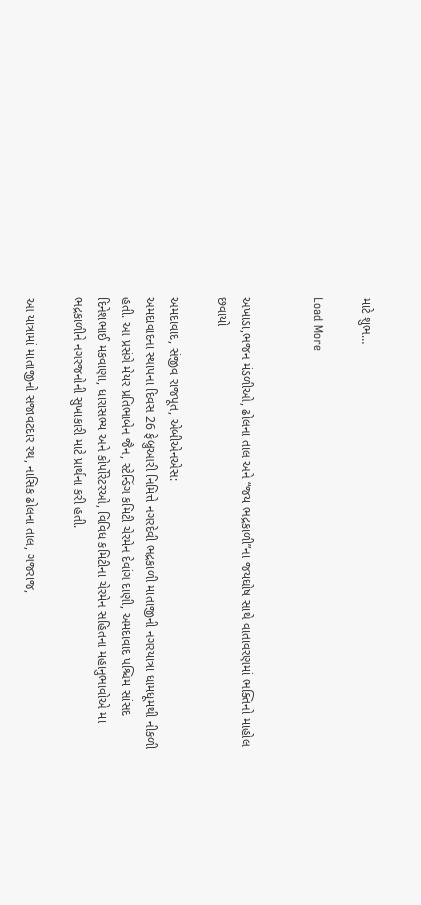માટે શુભ…

Load More


અખાડા,ભજન મંડળીઓ, ઢોલના તાલ અને “જય ભદ્રકાળી”ના જયઘોષ સાથે વાતાવરણમાં ભક્તિનો માહોલ છવાયો

અમદાવાદ, સંજીવ રાજપૂત, એબીએનએસ:
અમદાવાદના સ્થાપના દિવસ 26 ફેબ્રુઆરી નિમિત્તે નગરદેવી ભદ્રકાળી માતાજીની નગરયાત્રા ધામધૂમથી નીકળી હતી. આ પ્રસંગે મેયર પ્રતિભાબેન જૈન, સ્ટેન્ડિંગ કમિટી ચેરમેન દેવાંગ દાણી, અમદાવાદ પશ્ચિમ સાંસદ દિનેશભાઈ મકવાણા, ધારાસભ્ય અને કોર્પોરેટરઓ, વિવિધ કમિટીના ચેરમેન સહિતના મહાનુભાવોએ મા ભદ્રકાળીને નગરજનોની સુખાકારી માટે પ્રાર્થના કરી હતી.

આ યાત્રામાં માતાજીનો સજાવટદાર રથ, નાસિક ઢોલના તાલ, ગજરાજ,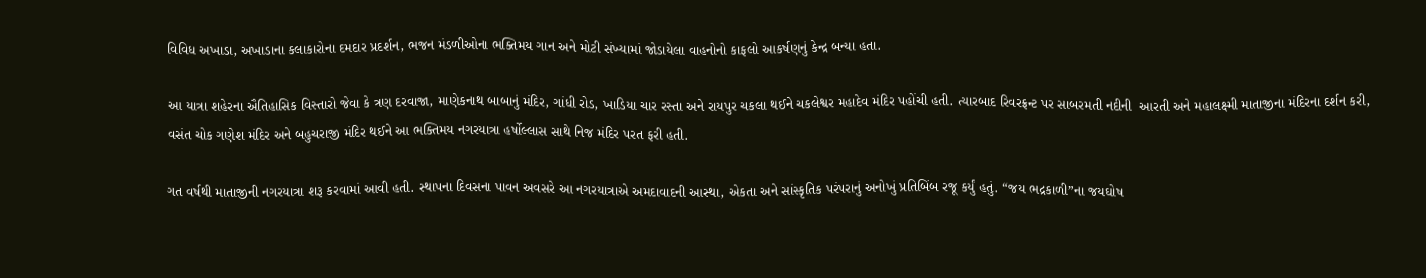વિવિધ અખાડા, અખાડાના કલાકારોના દમદાર પ્રદર્શન, ભજન મંડળીઓના ભક્તિમય ગાન અને મોટી સંખ્યામાં જોડાયેલા વાહનોનો કાફલો આકર્ષણનું કેન્દ્ર બન્યા હતા.

આ યાત્રા શહેરના ઐતિહાસિક વિસ્તારો જેવા કે ત્રણ દરવાજા, માણેકનાથ બાબાનું મંદિર, ગાંધી રોડ, ખાડિયા ચાર રસ્તા અને રાયપુર ચકલા થઈને ચકલેશ્વર મહાદેવ મંદિર પહોંચી હતી. ત્યારબાદ રિવરફ્રન્ટ પર સાબરમતી નદીની  આરતી અને મહાલક્ષ્મી માતાજીના મંદિરના દર્શન કરી, વસંત ચોક ગણેશ મંદિર અને બહુચરાજી મંદિર થઈને આ ભક્તિમય નગરયાત્રા હર્ષોલ્લાસ સાથે નિજ મંદિર પરત ફરી હતી.

ગત વર્ષથી માતાજીની નગરયાત્રા શરૂ કરવામાં આવી હતી. સ્થાપના દિવસના પાવન અવસરે આ નગરયાત્રાએ અમદાવાદની આસ્થા, એકતા અને સાંસ્કૃતિક પરંપરાનું અનોખું પ્રતિબિંબ રજૂ કર્યું હતું. “જય ભદ્રકાળી”ના જયઘોષ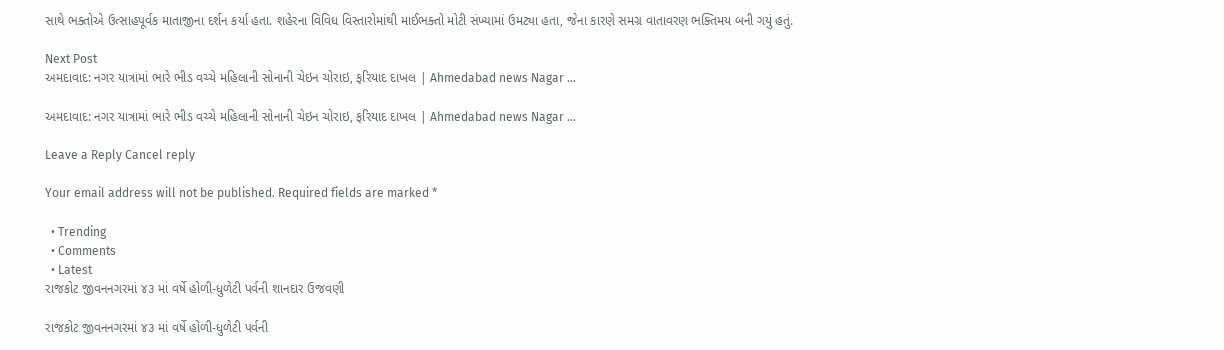સાથે ભક્તોએ ઉત્સાહપૂર્વક માતાજીના દર્શન કર્યા હતા. શહેરના વિવિધ વિસ્તારોમાંથી માઈભક્તો મોટી સંખ્યામાં ઉમટ્યા હતા, જેના કારણે સમગ્ર વાતાવરણ ભક્તિમય બની ગયું હતું.

Next Post
અમદાવાદ: નગર યાત્રામાં ભારે ભીડ વચ્ચે મહિલાની સોનાની ચેઇન ચોરાઇ, ફરિયાદ દાખલ | Ahmedabad news Nagar …

અમદાવાદ: નગર યાત્રામાં ભારે ભીડ વચ્ચે મહિલાની સોનાની ચેઇન ચોરાઇ, ફરિયાદ દાખલ | Ahmedabad news Nagar ...

Leave a Reply Cancel reply

Your email address will not be published. Required fields are marked *

  • Trending
  • Comments
  • Latest
રાજકોટ જીવનનગરમાં ૪૩ માં વર્ષે હોળી-ધુળેટી પર્વની શાનદાર ઉજવણી

રાજકોટ જીવનનગરમાં ૪૩ માં વર્ષે હોળી-ધુળેટી પર્વની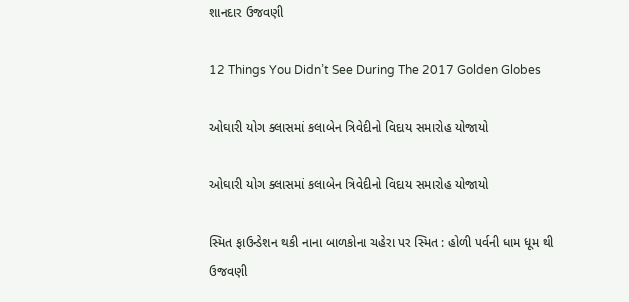શાનદાર ઉજવણી

12 Things You Didn’t See During The 2017 Golden Globes

ઓઘારી યોગ ક્લાસમાં કલાબેન ત્રિવેદીનો વિદાય સમારોહ યોજાયો

ઓઘારી યોગ ક્લાસમાં કલાબેન ત્રિવેદીનો વિદાય સમારોહ યોજાયો

સ્મિત ફાઉન્ડેશન થકી નાના બાળકોના ચહેરા પર સ્મિત : હોળી પર્વની ધામ ધૂમ થી ઉજવણી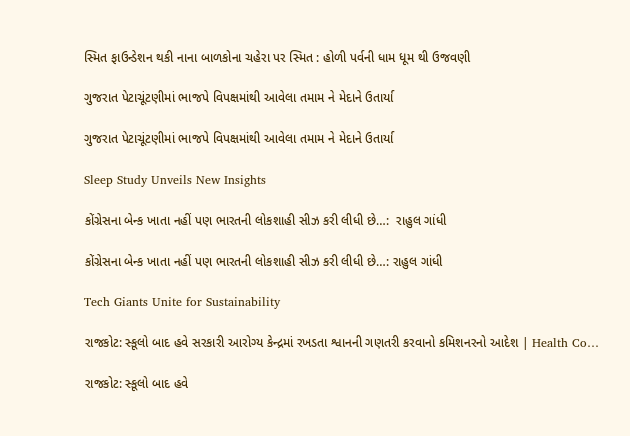સ્મિત ફાઉન્ડેશન થકી નાના બાળકોના ચહેરા પર સ્મિત : હોળી પર્વની ધામ ધૂમ થી ઉજવણી

ગુજરાત પેટાચૂંટણીમાં ભાજપે વિપક્ષમાંથી આવેલા તમામ ને મેદાને ઉતાર્યા

ગુજરાત પેટાચૂંટણીમાં ભાજપે વિપક્ષમાંથી આવેલા તમામ ને મેદાને ઉતાર્યા

Sleep Study Unveils New Insights

કોંગ્રેસના બેન્ક ખાતા નહીં પણ ભારતની લોકશાહી સીઝ કરી લીધી છે…:  રાહુલ ગાંધી

કોંગ્રેસના બેન્ક ખાતા નહીં પણ ભારતની લોકશાહી સીઝ કરી લીધી છે…: રાહુલ ગાંધી

Tech Giants Unite for Sustainability

રાજકોટ: સ્કૂલો બાદ હવે સરકારી આરોગ્ય કેન્દ્રમાં રખડતા શ્વાનની ગણતરી કરવાનો કમિશનરનો આદેશ | Health Co…

રાજકોટ: સ્કૂલો બાદ હવે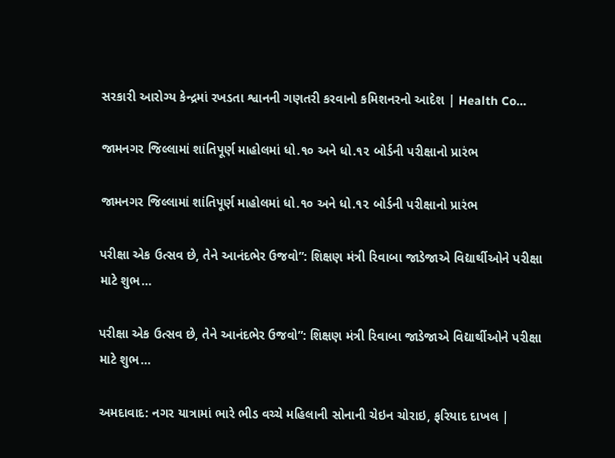સરકારી આરોગ્ય કેન્દ્રમાં રખડતા શ્વાનની ગણતરી કરવાનો કમિશનરનો આદેશ | Health Co…

જામનગર જિલ્લામાં શાંતિપૂર્ણ માહોલમાં ધો.૧૦ અને ધો.૧૨ બોર્ડની પરીક્ષાનો પ્રારંભ

જામનગર જિલ્લામાં શાંતિપૂર્ણ માહોલમાં ધો.૧૦ અને ધો.૧૨ બોર્ડની પરીક્ષાનો પ્રારંભ

પરીક્ષા એક ઉત્સવ છે, તેને આનંદભેર ઉજવો”: શિક્ષણ મંત્રી રિવાબા જાડેજાએ વિદ્યાર્થીઓને પરીક્ષા માટે શુભ…

પરીક્ષા એક ઉત્સવ છે, તેને આનંદભેર ઉજવો”: શિક્ષણ મંત્રી રિવાબા જાડેજાએ વિદ્યાર્થીઓને પરીક્ષા માટે શુભ…

અમદાવાદ: નગર યાત્રામાં ભારે ભીડ વચ્ચે મહિલાની સોનાની ચેઇન ચોરાઇ, ફરિયાદ દાખલ |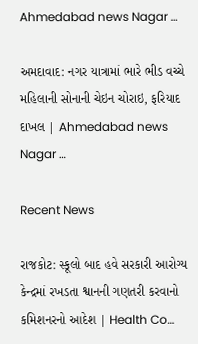Ahmedabad news Nagar …

અમદાવાદ: નગર યાત્રામાં ભારે ભીડ વચ્ચે મહિલાની સોનાની ચેઇન ચોરાઇ, ફરિયાદ દાખલ | Ahmedabad news Nagar …

Recent News

રાજકોટ: સ્કૂલો બાદ હવે સરકારી આરોગ્ય કેન્દ્રમાં રખડતા શ્વાનની ગણતરી કરવાનો કમિશનરનો આદેશ | Health Co…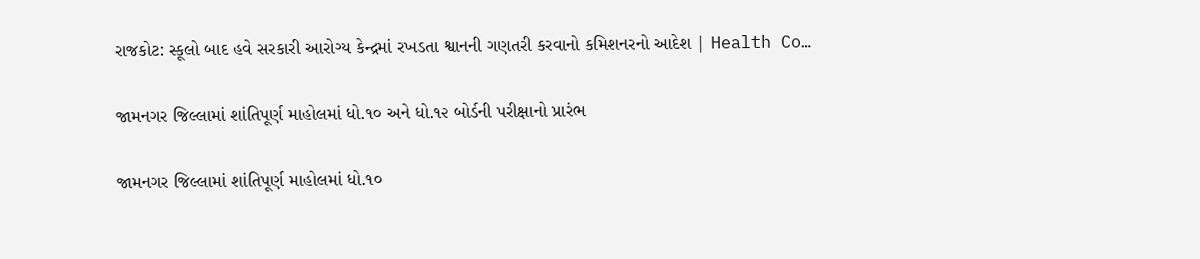રાજકોટ: સ્કૂલો બાદ હવે સરકારી આરોગ્ય કેન્દ્રમાં રખડતા શ્વાનની ગણતરી કરવાનો કમિશનરનો આદેશ | Health Co…

જામનગર જિલ્લામાં શાંતિપૂર્ણ માહોલમાં ધો.૧૦ અને ધો.૧૨ બોર્ડની પરીક્ષાનો પ્રારંભ

જામનગર જિલ્લામાં શાંતિપૂર્ણ માહોલમાં ધો.૧૦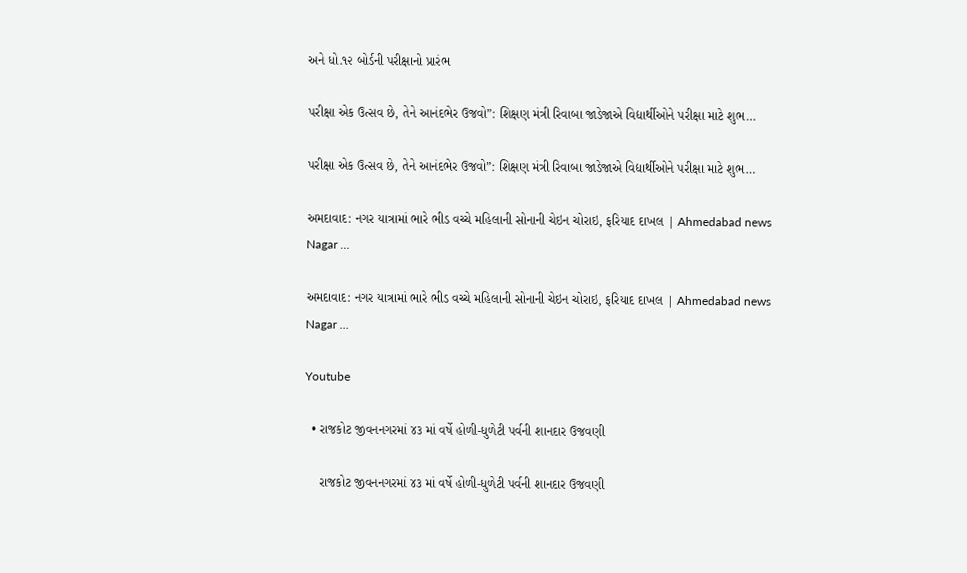અને ધો.૧૨ બોર્ડની પરીક્ષાનો પ્રારંભ

પરીક્ષા એક ઉત્સવ છે, તેને આનંદભેર ઉજવો”: શિક્ષણ મંત્રી રિવાબા જાડેજાએ વિદ્યાર્થીઓને પરીક્ષા માટે શુભ…

પરીક્ષા એક ઉત્સવ છે, તેને આનંદભેર ઉજવો”: શિક્ષણ મંત્રી રિવાબા જાડેજાએ વિદ્યાર્થીઓને પરીક્ષા માટે શુભ…

અમદાવાદ: નગર યાત્રામાં ભારે ભીડ વચ્ચે મહિલાની સોનાની ચેઇન ચોરાઇ, ફરિયાદ દાખલ | Ahmedabad news Nagar …

અમદાવાદ: નગર યાત્રામાં ભારે ભીડ વચ્ચે મહિલાની સોનાની ચેઇન ચોરાઇ, ફરિયાદ દાખલ | Ahmedabad news Nagar …

Youtube

  • રાજકોટ જીવનનગરમાં ૪૩ માં વર્ષે હોળી-ધુળેટી પર્વની શાનદાર ઉજવણી

    રાજકોટ જીવનનગરમાં ૪૩ માં વર્ષે હોળી-ધુળેટી પર્વની શાનદાર ઉજવણી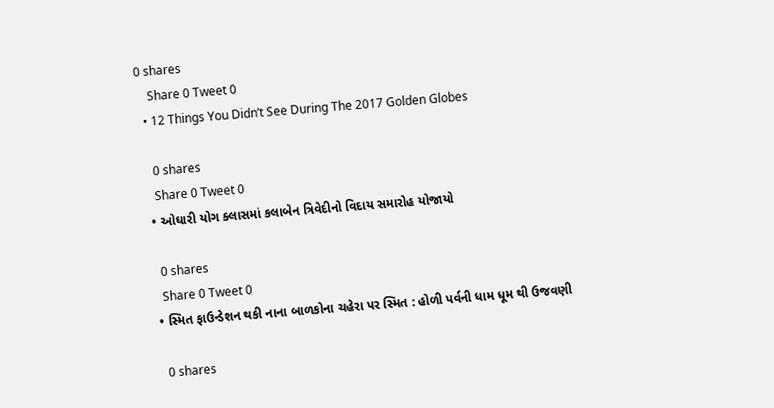0 shares
    Share 0 Tweet 0
  • 12 Things You Didn’t See During The 2017 Golden Globes

    0 shares
    Share 0 Tweet 0
  • ઓઘારી યોગ ક્લાસમાં કલાબેન ત્રિવેદીનો વિદાય સમારોહ યોજાયો

    0 shares
    Share 0 Tweet 0
  • સ્મિત ફાઉન્ડેશન થકી નાના બાળકોના ચહેરા પર સ્મિત : હોળી પર્વની ધામ ધૂમ થી ઉજવણી

    0 shares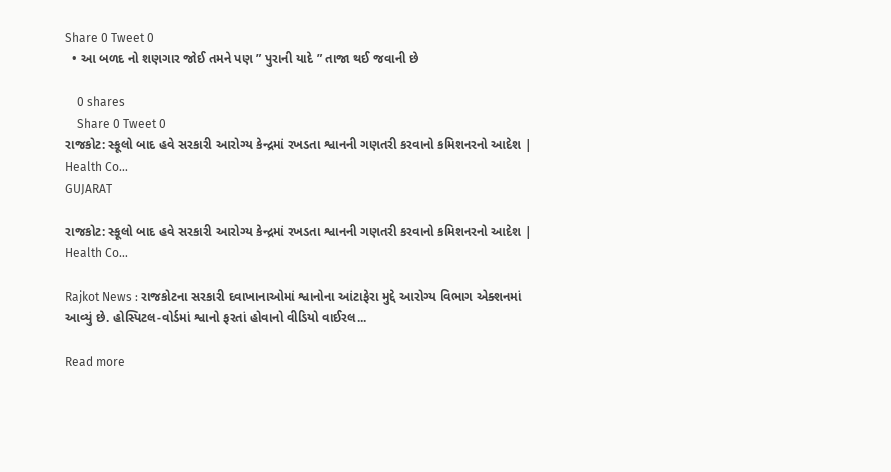Share 0 Tweet 0
  • આ બળદ નો શણગાર જોઈ તમને પણ ” પુરાની યાદે ” તાજા થઈ જવાની છે

    0 shares
    Share 0 Tweet 0
રાજકોટ: સ્કૂલો બાદ હવે સરકારી આરોગ્ય કેન્દ્રમાં રખડતા શ્વાનની ગણતરી કરવાનો કમિશનરનો આદેશ | Health Co…
GUJARAT

રાજકોટ: સ્કૂલો બાદ હવે સરકારી આરોગ્ય કેન્દ્રમાં રખડતા શ્વાનની ગણતરી કરવાનો કમિશનરનો આદેશ | Health Co…

Rajkot News : રાજકોટના સરકારી દવાખાનાઓમાં શ્વાનોના આંટાફેરા મુદ્દે આરોગ્ય વિભાગ એક્શનમાં આવ્યું છે. હોસ્પિટલ-વોર્ડમાં શ્વાનો ફરતાં હોવાનો વીડિયો વાઈરલ...

Read more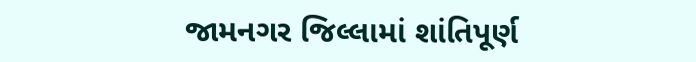જામનગર જિલ્લામાં શાંતિપૂર્ણ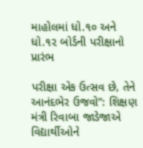માહોલમાં ધો.૧૦ અને ધો.૧૨ બોર્ડની પરીક્ષાનો પ્રારંભ

પરીક્ષા એક ઉત્સવ છે, તેને આનંદભેર ઉજવો”: શિક્ષણ મંત્રી રિવાબા જાડેજાએ વિદ્યાર્થીઓને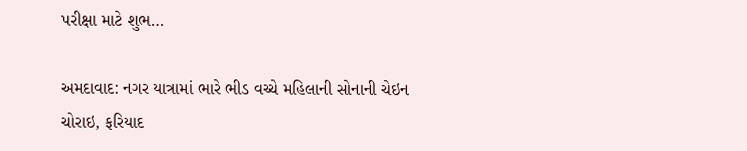પરીક્ષા માટે શુભ…

અમદાવાદ: નગર યાત્રામાં ભારે ભીડ વચ્ચે મહિલાની સોનાની ચેઇન ચોરાઇ, ફરિયાદ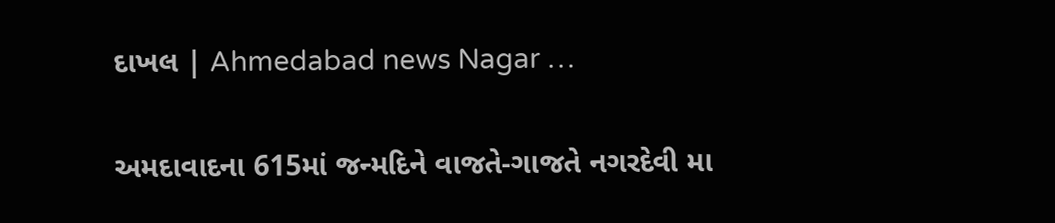દાખલ | Ahmedabad news Nagar …

અમદાવાદના 615માં જન્મદિને વાજતે-ગાજતે નગરદેવી મા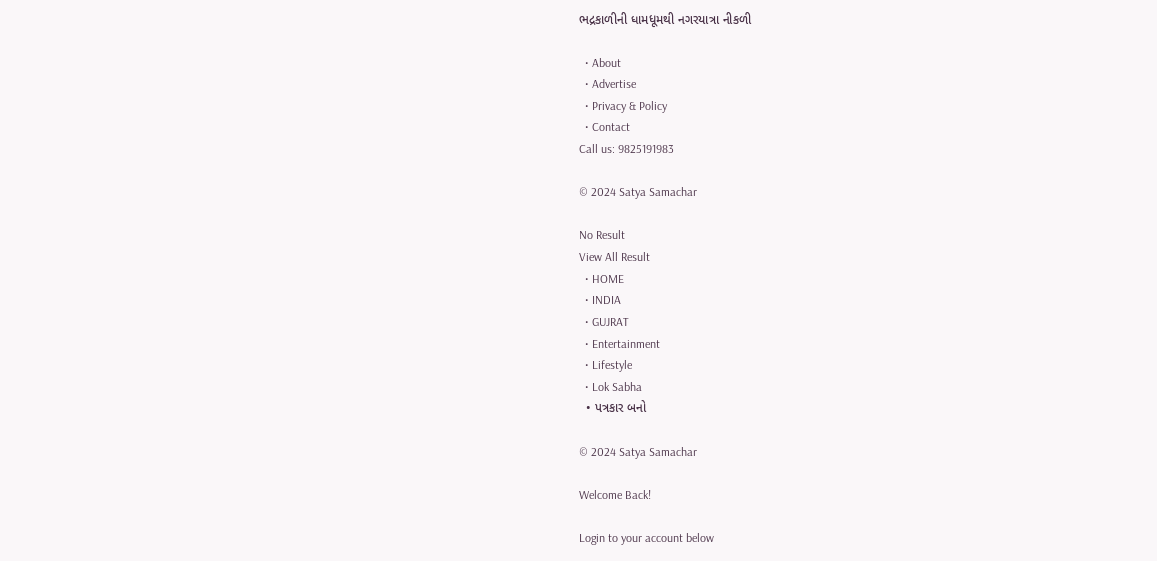ભદ્રકાળીની ધામધૂમથી નગરયાત્રા નીકળી

  • About
  • Advertise
  • Privacy & Policy
  • Contact
Call us: 9825191983

© 2024 Satya Samachar

No Result
View All Result
  • HOME
  • INDIA
  • GUJRAT
  • Entertainment
  • Lifestyle
  • Lok Sabha
  • પત્રકાર બનો

© 2024 Satya Samachar

Welcome Back!

Login to your account below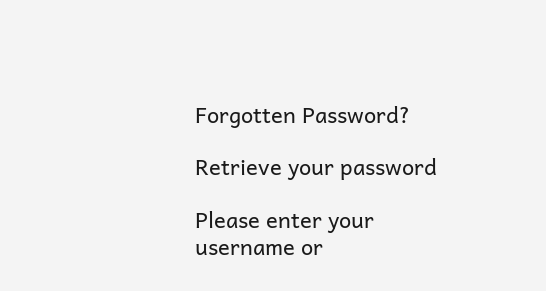Forgotten Password?

Retrieve your password

Please enter your username or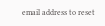email address to reset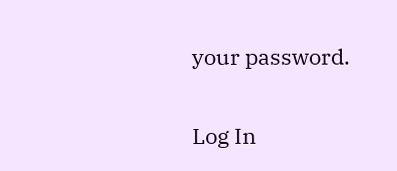your password.

Log In